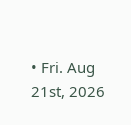• Fri. Aug 21st, 2026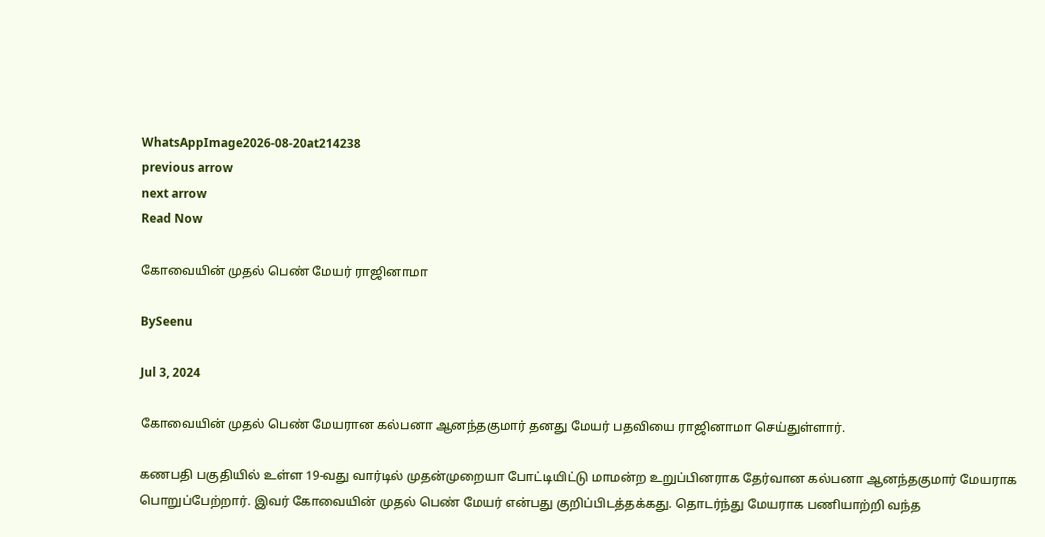WhatsAppImage2026-08-20at214238
previous arrow
next arrow
Read Now

கோவையின் முதல் பெண் மேயர் ராஜினாமா

BySeenu

Jul 3, 2024

கோவையின் முதல் பெண் மேயரான கல்பனா ஆனந்தகுமார் தனது மேயர் பதவியை ராஜினாமா செய்துள்ளார்.

கணபதி பகுதியில் உள்ள 19-வது வார்டில் முதன்முறையா போட்டியிட்டு மாமன்ற உறுப்பினராக தேர்வான கல்பனா ஆனந்தகுமார் மேயராக பொறுப்பேற்றார். இவர் கோவையின் முதல் பெண் மேயர் என்பது குறிப்பிடத்தக்கது. தொடர்ந்து மேயராக பணியாற்றி வந்த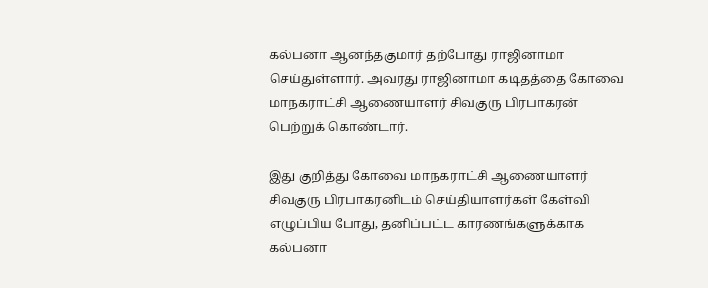கல்பனா ஆனந்தகுமார் தற்போது ராஜினாமா செய்துள்ளார். அவரது ராஜினாமா கடிதத்தை கோவை மாநகராட்சி ஆணையாளர் சிவகுரு பிரபாகரன் பெற்றுக் கொண்டார்.

இது குறித்து கோவை மாநகராட்சி ஆணையாளர் சிவகுரு பிரபாகரனிடம் செய்தியாளர்கள் கேள்வி எழுப்பிய போது, தனிப்பட்ட காரணங்களுக்காக கல்பனா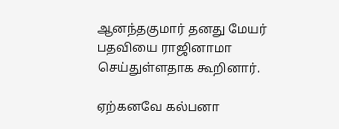ஆனந்தகுமார் தனது மேயர் பதவியை ராஜினாமா செய்துள்ளதாக கூறினார்.

ஏற்கனவே கல்பனா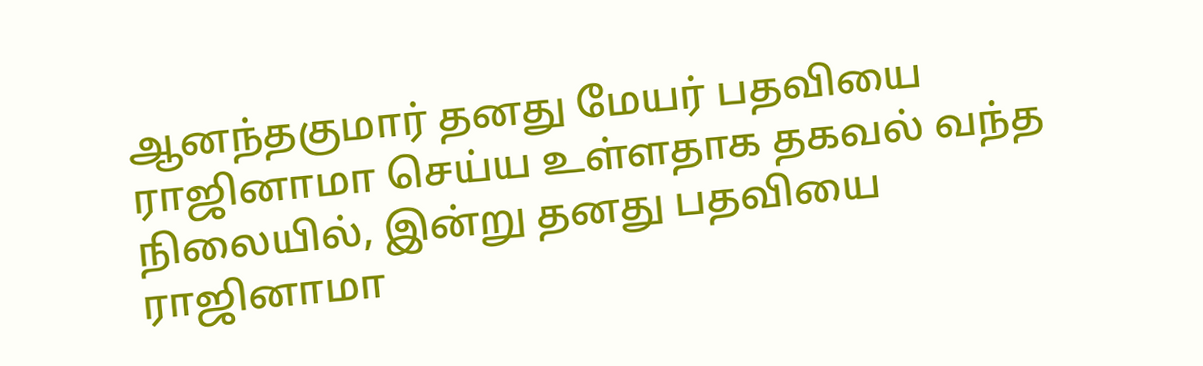ஆனந்தகுமார் தனது மேயர் பதவியை ராஜினாமா செய்ய உள்ளதாக தகவல் வந்த நிலையில், இன்று தனது பதவியை ராஜினாமா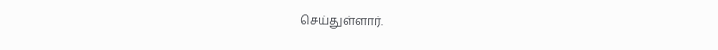செய்துள்ளார்.